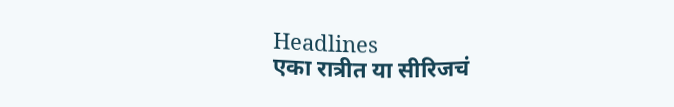Headlines
एका रात्रीत या सीरिजचं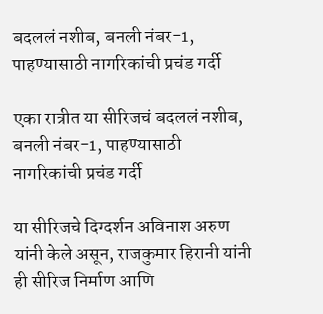बदललं नशीब, बनली नंबर-1, पाहण्यासाठी नागरिकांची प्रचंड गर्दी

एका रात्रीत या सीरिजचं बदललं नशीब, बनली नंबर-1, पाहण्यासाठी नागरिकांची प्रचंड गर्दी

या सीरिजचे दिग्दर्शन अविनाश अरुण यांनी केले असून, राजकुमार हिरानी यांनी ही सीरिज निर्माण आणि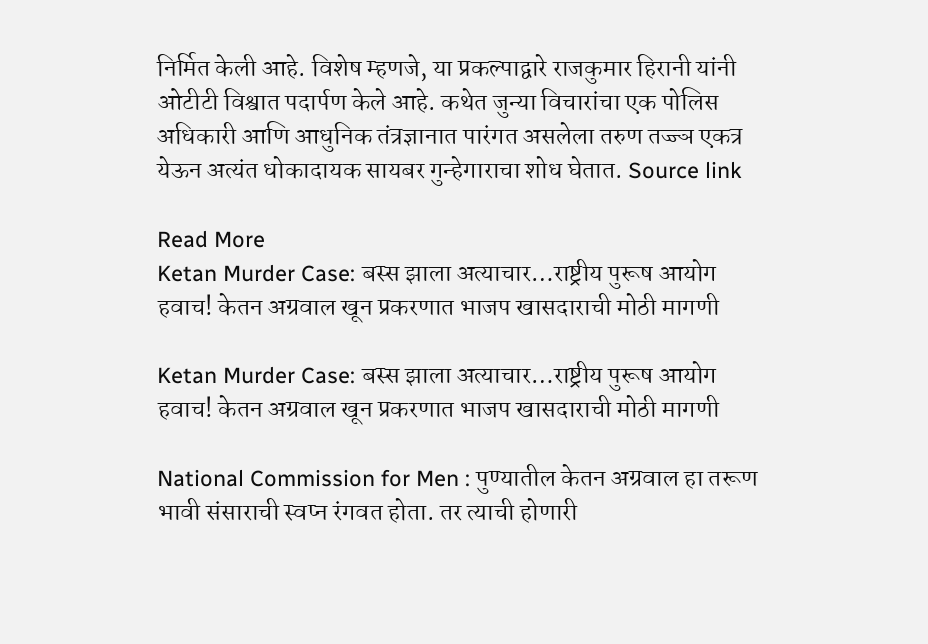निर्मित केली आहे. विशेष म्हणजे, या प्रकल्पाद्वारे राजकुमार हिरानी यांनी ओटीटी विश्वात पदार्पण केले आहे. कथेत जुन्या विचारांचा एक पोलिस अधिकारी आणि आधुनिक तंत्रज्ञानात पारंगत असलेला तरुण तज्ज्ञ एकत्र येऊन अत्यंत धोकादायक सायबर गुन्हेगाराचा शोध घेतात. Source link

Read More
Ketan Murder Case: बस्स झाला अत्याचार…राष्ट्रीय पुरूष आयोग हवाच! केतन अग्रवाल खून प्रकरणात भाजप खासदाराची मोठी मागणी

Ketan Murder Case: बस्स झाला अत्याचार…राष्ट्रीय पुरूष आयोग हवाच! केतन अग्रवाल खून प्रकरणात भाजप खासदाराची मोठी मागणी

National Commission for Men : पुण्यातील केतन अग्रवाल हा तरूण भावी संसाराची स्वप्न रंगवत होता. तर त्याची होणारी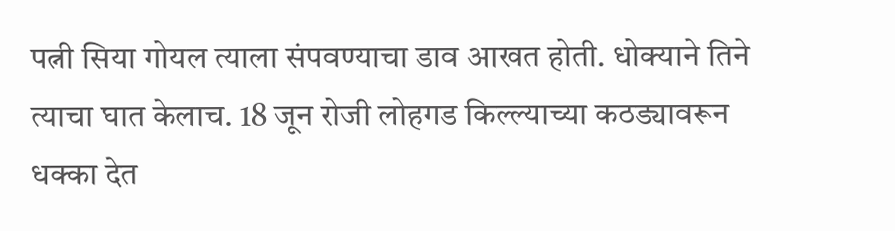पत्नी सिया गोयल त्याला संपवण्याचा डाव आखत होती. धोक्याने तिने त्याचा घात केलाच. 18 जून रोजी लोहगड किल्ल्याच्या कठड्यावरून धक्का देत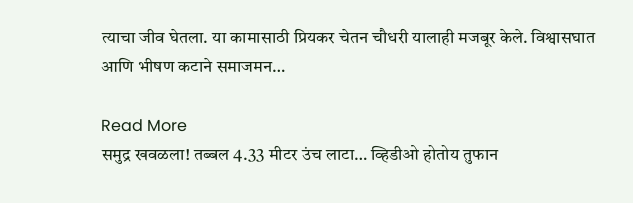त्याचा जीव घेतला. या कामासाठी प्रियकर चेतन चौधरी यालाही मजबूर केले. विश्वासघात आणि भीषण कटाने समाजमन…

Read More
समुद्र खवळला! तब्बल 4.33 मीटर उंच लाटा… व्हिडीओ होतोय तुफान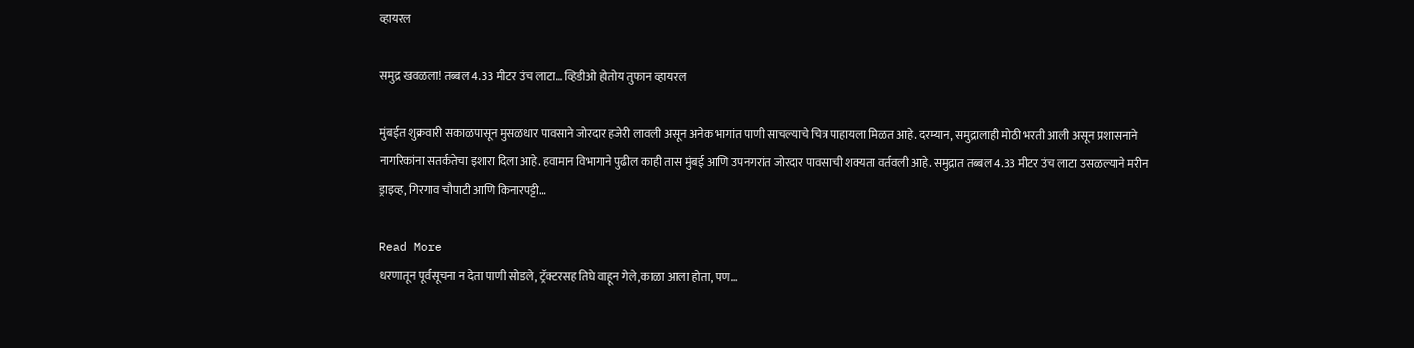व्हायरल

समुद्र खवळला! तब्बल 4.33 मीटर उंच लाटा… व्हिडीओ होतोय तुफान व्हायरल

मुंबईत शुक्रवारी सकाळपासून मुसळधार पावसाने जोरदार हजेरी लावली असून अनेक भागांत पाणी साचल्याचे चित्र पाहायला मिळत आहे. दरम्यान, समुद्रालाही मोठी भरती आली असून प्रशासनाने नागरिकांना सतर्कतेचा इशारा दिला आहे. हवामान विभागाने पुढील काही तास मुंबई आणि उपनगरांत जोरदार पावसाची शक्यता वर्तवली आहे. समुद्रात तब्बल 4.33 मीटर उंच लाटा उसळल्याने मरीन ड्राइव्ह, गिरगाव चौपाटी आणि किनारपट्टी…

Read More
धरणातून पूर्वसूचना न देता पाणी सोडले, ट्रॅक्टरसह तिघे वाहून गेले,काळा आला होता, पण…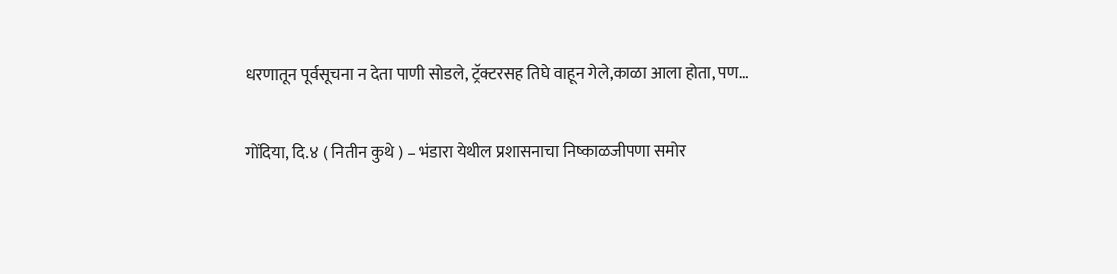धरणातून पूर्वसूचना न देता पाणी सोडले, ट्रॅक्टरसह तिघे वाहून गेले,काळा आला होता, पण…

गोंदिया, दि.४ ( नितीन कुथे ) – भंडारा येथील प्रशासनाचा निष्काळजीपणा समोर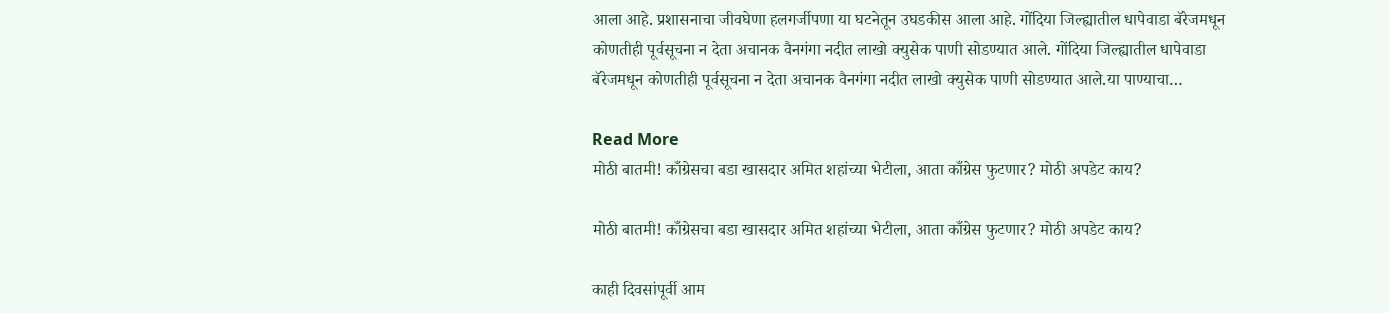आला आहे. प्रशासनाचा जीवघेणा हलगर्जीपणा या घटनेतून उघडकीस आला आहे. गोंदिया जिल्ह्यातील धापेवाडा बॅरेजमधून कोणतीही पूर्वसूचना न देता अचानक वैनगंगा नदीत लाखो क्युसेक पाणी सोडण्यात आले. गोंदिया जिल्ह्यातील धापेवाडा बॅरेजमधून कोणतीही पूर्वसूचना न देता अचानक वैनगंगा नदीत लाखो क्युसेक पाणी सोडण्यात आले.या पाण्याचा…

Read More
मोठी बातमी! काँग्रेसचा बडा खासदार अमित शहांच्या भेटीला, आता काँग्रेस फुटणार? मोठी अपडेट काय?

मोठी बातमी! काँग्रेसचा बडा खासदार अमित शहांच्या भेटीला, आता काँग्रेस फुटणार? मोठी अपडेट काय?

काही दिवसांपूर्वी आम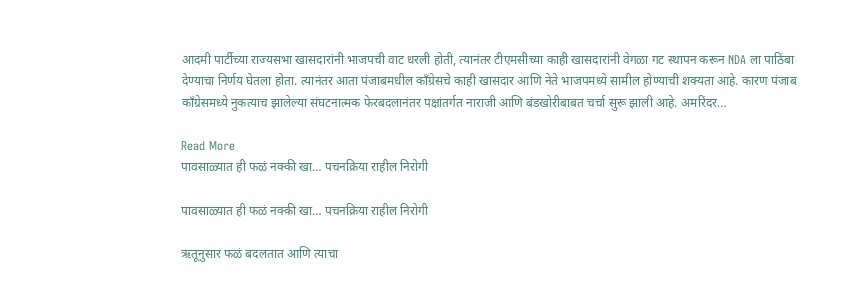आदमी पार्टीच्या राज्यसभा खासदारांनी भाजपची वाट धरली होती, त्यानंतर टीएमसीच्या काही खासदारांनी वेगळा गट स्थापन करून NDA ला पाठिंबा देण्याचा निर्णय घेतला होता. त्यानंतर आता पंजाबमधील काँग्रेसचे काही खासदार आणि नेते भाजपमध्ये सामील होण्याची शक्यता आहे. कारण पंजाब काँग्रेसमध्ये नुकत्याच झालेल्या संघटनात्मक फेरबदलानंतर पक्षांतर्गत नाराजी आणि बंडखोरीबाबत चर्चा सुरू झाली आहे. अमरिंदर…

Read More
पावसाळ्यात ही फळं नक्की खा… पचनक्रिया राहील निरोगी

पावसाळ्यात ही फळं नक्की खा… पचनक्रिया राहील निरोगी

ऋतूनुसार फळं बदलतात आणि त्याचा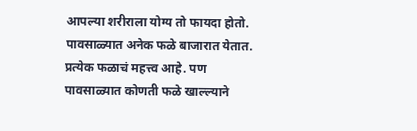आपल्या शरीराला योग्य तो फायदा होतो. पावसाळ्यात अनेक फळे बाजारात येतात. प्रत्येक फळाचं महत्त्व आहे. पण पावसाळ्यात कोणती फळे खाल्ल्याने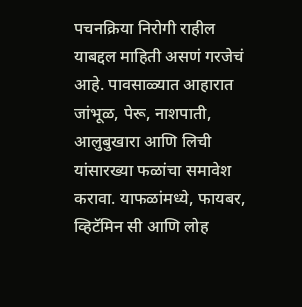पचनक्रिया निरोगी राहील याबद्दल माहिती असणं गरजेचं आहे. पावसाळ्यात आहारात जांभूळ, पेरू, नाशपाती, आलुबुखारा आणि लिची यांसारख्या फळांचा समावेश करावा. याफळांमध्ये, फायबर, व्हिटॅमिन सी आणि लोह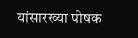यांसारख्या पोषक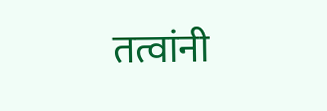तत्वांनी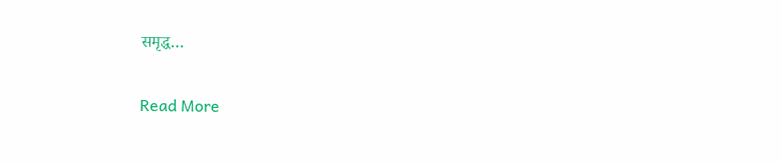समृद्ध…

Read More